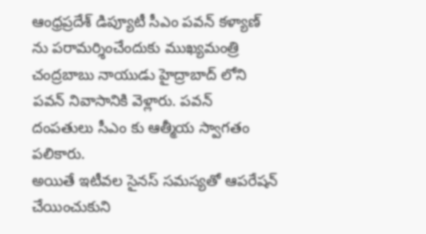ఆంధ్రప్రదేశ్ డిప్యూటీ సీఎం పవన్ కళ్యాణ్ ను పరామర్శించేందుకు ముఖ్యమంత్రి చంద్రబాబు నాయుడు హైద్రాబాద్ లోని పవన్ నివాసానికి వెళ్లారు. పవన్ దంపతులు సీఎం కు ఆత్మీయ స్వాగతం పలికారు.
అయితే ఇటీవల సైనస్ సమస్యతో ఆపరేషన్ చేయించుకుని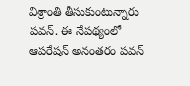విశ్రాంతి తీసుకుంటున్నారు పవన్. ఈ నేపథ్యంలో ఆపరేషన్ అనంతరం పవన్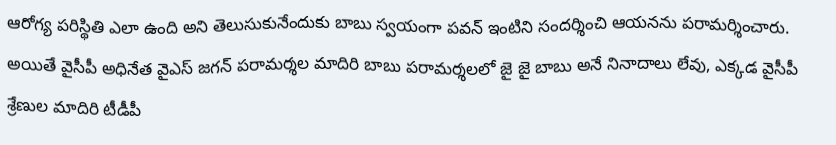ఆరోగ్య పరిస్థితి ఎలా ఉంది అని తెలుసుకునేందుకు బాబు స్వయంగా పవన్ ఇంటిని సందర్శించి ఆయనను పరామర్శించారు.
అయితే వైసీపీ అధినేత వైఎస్ జగన్ పరామర్శల మాదిరి బాబు పరామర్శలలో జై జై బాబు అనే నినాదాలు లేవు, ఎక్కడ వైసీపీ శ్రేణుల మాదిరి టీడీపీ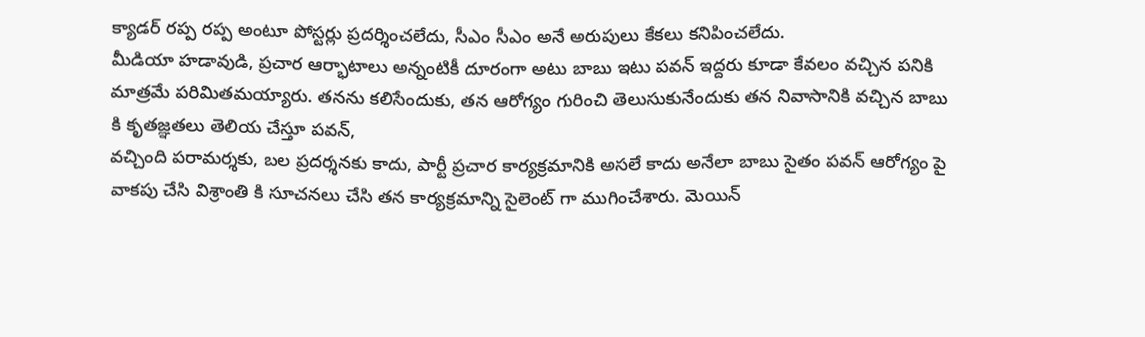క్యాడర్ రప్ప రప్ప అంటూ పోస్టర్లు ప్రదర్శించలేదు, సీఎం సీఎం అనే అరుపులు కేకలు కనిపించలేదు.
మీడియా హడావుడి, ప్రచార ఆర్భాటాలు అన్నంటికీ దూరంగా అటు బాబు ఇటు పవన్ ఇద్దరు కూడా కేవలం వచ్చిన పనికి మాత్రమే పరిమితమయ్యారు. తనను కలిసేందుకు, తన ఆరోగ్యం గురించి తెలుసుకునేందుకు తన నివాసానికి వచ్చిన బాబు కి కృతజ్ఞతలు తెలియ చేస్తూ పవన్,
వచ్చింది పరామర్శకు, బల ప్రదర్శనకు కాదు, పార్టీ ప్రచార కార్యక్రమానికి అసలే కాదు అనేలా బాబు సైతం పవన్ ఆరోగ్యం పై వాకపు చేసి విశ్రాంతి కి సూచనలు చేసి తన కార్యక్రమాన్ని సైలెంట్ గా ముగించేశారు. మెయిన్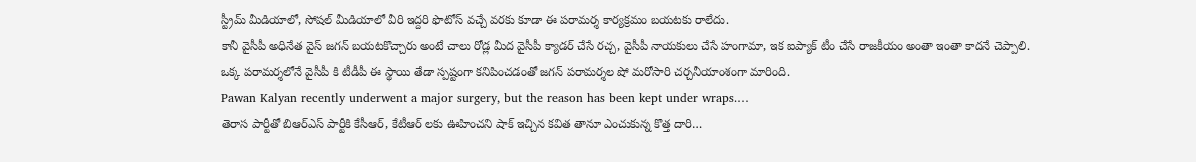స్ట్రీమ్ మీడియాలో, సోషల్ మీడియాలో వీరి ఇద్దరి ఫొటోస్ వచ్చే వరకు కూడా ఈ పరామర్శ కార్యక్రమం బయటకు రాలేదు.
కానీ వైసీపీ అధినేత వైస్ జగన్ బయటకొచ్చారు అంటే చాలు రోడ్ల మీద వైసీపీ క్యాడర్ చేసే రచ్చ, వైసీపీ నాయకులు చేసే హంగామా, ఇక ఐప్యాక్ టీం చేసే రాజకీయం అంతా ఇంతా కాదనే చెప్పాలి. ఒక్క పరామర్శలోనే వైసీపీ కి టీడీపీ ఈ స్థాయి తేడా స్పష్టంగా కనిపించడంతో జగన్ పరామర్శల షో మరోసారి చర్చనీయాంశంగా మారింది.
Pawan Kalyan recently underwent a major surgery, but the reason has been kept under wraps.…
తెరాస పార్టీతో బిఆర్ఎస్ పార్టీకి కేసీఆర్, కేటీఆర్ లకు ఊహించని షాక్ ఇచ్చిన కవిత తానూ ఎంచుకున్న కొత్త దారి…